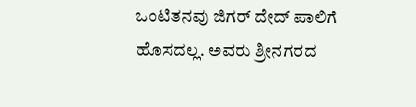ಒಂಟಿತನವು ಜಿಗರ್ ದೇದ್ ಪಾಲಿಗೆ ಹೊಸದಲ್ಲ. ಅವರು ಶ್ರೀನಗರದ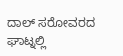ದಾಲ್ ಸರೋವರದ ಘಾಟ್ನಲ್ಲಿ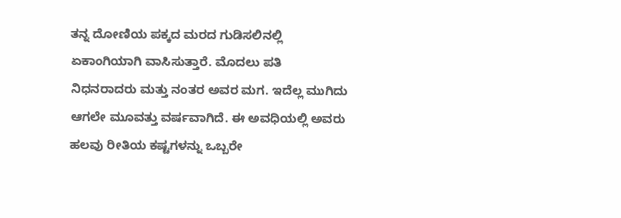ತನ್ನ ದೋಣಿಯ ಪಕ್ಕದ ಮರದ ಗುಡಿಸಲಿನಲ್ಲಿ ಏಕಾಂಗಿಯಾಗಿ ವಾಸಿಸುತ್ತಾರೆ. ಮೊದಲು ಪತಿ ನಿಧನರಾದರು ಮತ್ತು ನಂತರ ಅವರ ಮಗ. ಇದೆಲ್ಲ ಮುಗಿದು ಆಗಲೇ ಮೂವತ್ತು ವರ್ಷವಾಗಿದೆ. ಈ ಅವಧಿಯಲ್ಲಿ ಅವರು ಹಲವು ರೀತಿಯ ಕಷ್ಟಗಳನ್ನು ಒಬ್ಬರೇ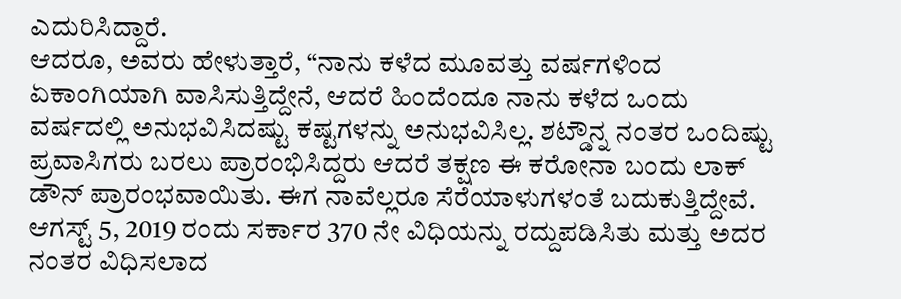ಎದುರಿಸಿದ್ದಾರೆ.
ಆದರೂ, ಅವರು ಹೇಳುತ್ತಾರೆ, “ನಾನು ಕಳೆದ ಮೂವತ್ತು ವರ್ಷಗಳಿಂದ ಏಕಾಂಗಿಯಾಗಿ ವಾಸಿಸುತ್ತಿದ್ದೇನೆ, ಆದರೆ ಹಿಂದೆಂದೂ ನಾನು ಕಳೆದ ಒಂದು ವರ್ಷದಲ್ಲಿ ಅನುಭವಿಸಿದಷ್ಟು ಕಷ್ಟಗಳನ್ನು ಅನುಭವಿಸಿಲ್ಲ. ಶಟ್ಡೌನ್ನ ನಂತರ ಒಂದಿಷ್ಟು ಪ್ರವಾಸಿಗರು ಬರಲು ಪ್ರಾರಂಭಿಸಿದ್ದರು ಆದರೆ ತಕ್ಷಣ ಈ ಕರೋನಾ ಬಂದು ಲಾಕ್ ಡೌನ್ ಪ್ರಾರಂಭವಾಯಿತು. ಈಗ ನಾವೆಲ್ಲರೂ ಸೆರೆಯಾಳುಗಳಂತೆ ಬದುಕುತ್ತಿದ್ದೇವೆ.
ಆಗಸ್ಟ್ 5, 2019 ರಂದು ಸರ್ಕಾರ 370 ನೇ ವಿಧಿಯನ್ನು ರದ್ದುಪಡಿಸಿತು ಮತ್ತು ಅದರ ನಂತರ ವಿಧಿಸಲಾದ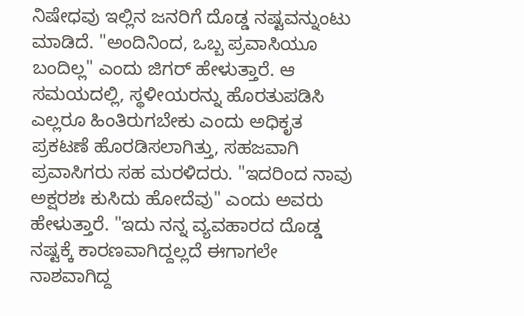ನಿಷೇಧವು ಇಲ್ಲಿನ ಜನರಿಗೆ ದೊಡ್ಡ ನಷ್ಟವನ್ನುಂಟು ಮಾಡಿದೆ. "ಅಂದಿನಿಂದ, ಒಬ್ಬ ಪ್ರವಾಸಿಯೂ ಬಂದಿಲ್ಲ" ಎಂದು ಜಿಗರ್ ಹೇಳುತ್ತಾರೆ. ಆ ಸಮಯದಲ್ಲಿ, ಸ್ಥಳೀಯರನ್ನು ಹೊರತುಪಡಿಸಿ ಎಲ್ಲರೂ ಹಿಂತಿರುಗಬೇಕು ಎಂದು ಅಧಿಕೃತ ಪ್ರಕಟಣೆ ಹೊರಡಿಸಲಾಗಿತ್ತು, ಸಹಜವಾಗಿ ಪ್ರವಾಸಿಗರು ಸಹ ಮರಳಿದರು. "ಇದರಿಂದ ನಾವು ಅಕ್ಷರಶಃ ಕುಸಿದು ಹೋದೆವು" ಎಂದು ಅವರು ಹೇಳುತ್ತಾರೆ. "ಇದು ನನ್ನ ವ್ಯವಹಾರದ ದೊಡ್ಡ ನಷ್ಟಕ್ಕೆ ಕಾರಣವಾಗಿದ್ದಲ್ಲದೆ ಈಗಾಗಲೇ ನಾಶವಾಗಿದ್ದ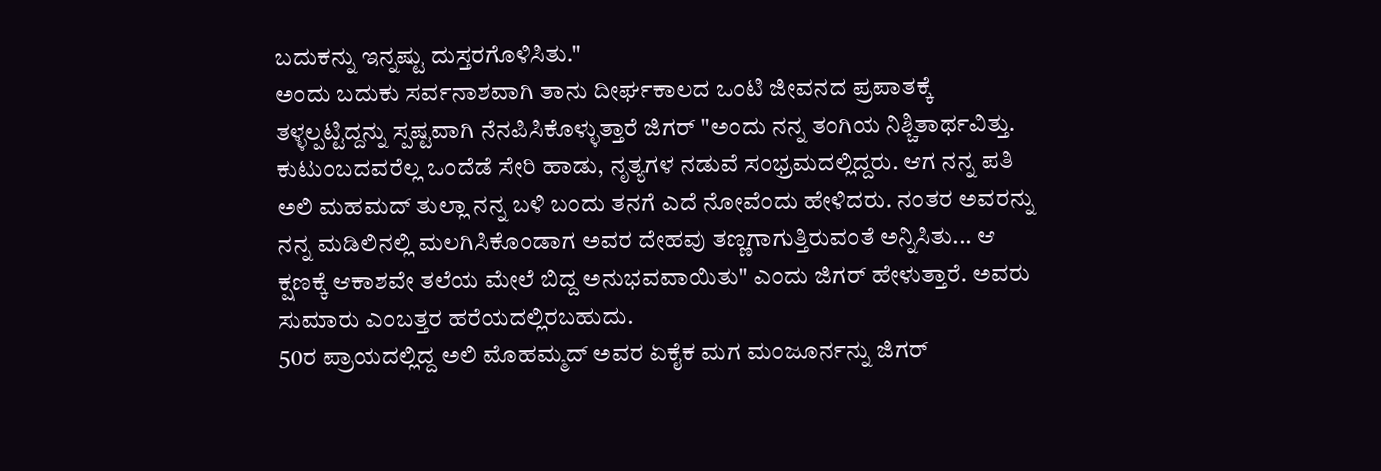ಬದುಕನ್ನು ಇನ್ನಷ್ಟು ದುಸ್ತರಗೊಳಿಸಿತು."
ಅಂದು ಬದುಕು ಸರ್ವನಾಶವಾಗಿ ತಾನು ದೀರ್ಘಕಾಲದ ಒಂಟಿ ಜೀವನದ ಪ್ರಪಾತಕ್ಕೆ ತಳ್ಳಲ್ಪಟ್ಟಿದ್ದನ್ನು ಸ್ಪಷ್ಟವಾಗಿ ನೆನಪಿಸಿಕೊಳ್ಳುತ್ತಾರೆ ಜಿಗರ್ "ಅಂದು ನನ್ನ ತಂಗಿಯ ನಿಶ್ಚಿತಾರ್ಥವಿತ್ತು. ಕುಟುಂಬದವರೆಲ್ಲ ಒಂದೆಡೆ ಸೇರಿ ಹಾಡು, ನೃತ್ಯಗಳ ನಡುವೆ ಸಂಭ್ರಮದಲ್ಲಿದ್ದರು. ಆಗ ನನ್ನ ಪತಿ ಅಲಿ ಮಹಮದ್ ತುಲ್ಲಾ ನನ್ನ ಬಳಿ ಬಂದು ತನಗೆ ಎದೆ ನೋವೆಂದು ಹೇಳಿದರು. ನಂತರ ಅವರನ್ನು ನನ್ನ ಮಡಿಲಿನಲ್ಲಿ ಮಲಗಿಸಿಕೊಂಡಾಗ ಅವರ ದೇಹವು ತಣ್ಣಗಾಗುತ್ತಿರುವಂತೆ ಅನ್ನಿಸಿತು... ಆ ಕ್ಷಣಕ್ಕೆ ಆಕಾಶವೇ ತಲೆಯ ಮೇಲೆ ಬಿದ್ದ ಅನುಭವವಾಯಿತು" ಎಂದು ಜಿಗರ್ ಹೇಳುತ್ತಾರೆ. ಅವರು ಸುಮಾರು ಎಂಬತ್ತರ ಹರೆಯದಲ್ಲಿರಬಹುದು.
50ರ ಪ್ರಾಯದಲ್ಲಿದ್ದ ಅಲಿ ಮೊಹಮ್ಮದ್ ಅವರ ಏಕೈಕ ಮಗ ಮಂಜೂರ್ನನ್ನು ಜಿಗರ್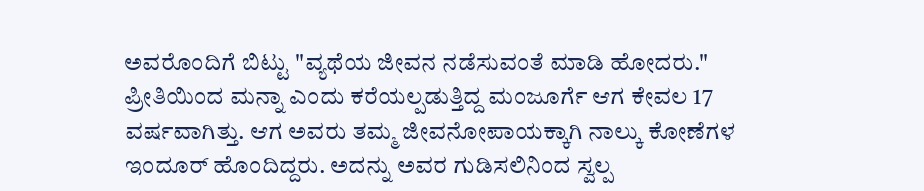ಅವರೊಂದಿಗೆ ಬಿಟ್ಟು "ವ್ಯಥೆಯ ಜೀವನ ನಡೆಸುವಂತೆ ಮಾಡಿ ಹೋದರು." ಪ್ರೀತಿಯಿಂದ ಮನ್ನಾ ಎಂದು ಕರೆಯಲ್ಪಡುತ್ತಿದ್ದ ಮಂಜೂರ್ಗೆ ಆಗ ಕೇವಲ 17 ವರ್ಷವಾಗಿತ್ತು. ಆಗ ಅವರು ತಮ್ಮ ಜೀವನೋಪಾಯಕ್ಕಾಗಿ ನಾಲ್ಕು ಕೋಣೆಗಳ ಇಂದೂರ್ ಹೊಂದಿದ್ದರು. ಅದನ್ನು ಅವರ ಗುಡಿಸಲಿನಿಂದ ಸ್ವಲ್ಪ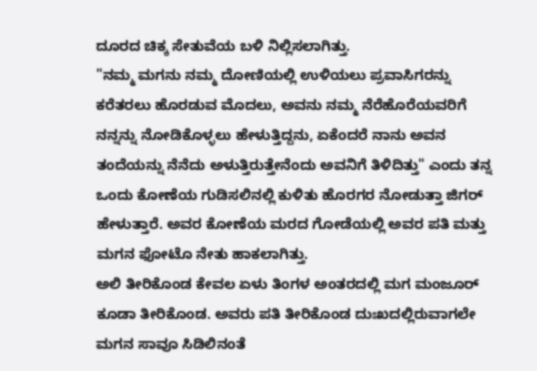ದೂರದ ಚಿಕ್ಕ ಸೇತುವೆಯ ಬಳಿ ನಿಲ್ಲಿಸಲಾಗಿತ್ತು.
"ನಮ್ಮ ಮಗನು ನಮ್ಮ ದೋಣಿಯಲ್ಲಿ ಉಳಿಯಲು ಪ್ರವಾಸಿಗರನ್ನು ಕರೆತರಲು ಹೊರಡುವ ಮೊದಲು, ಅವನು ನಮ್ಮ ನೆರೆಹೊರೆಯವರಿಗೆ ನನ್ನನ್ನು ನೋಡಿಕೊಳ್ಳಲು ಹೇಳುತ್ತಿದ್ದನು, ಏಕೆಂದರೆ ನಾನು ಅವನ ತಂದೆಯನ್ನು ನೆನೆದು ಅಳುತ್ತಿರುತ್ತೇನೆಂದು ಅವನಿಗೆ ತಿಳಿದಿತ್ತು" ಎಂದು ತನ್ನ ಒಂದು ಕೋಣೆಯ ಗುಡಿಸಲಿನಲ್ಲಿ ಕುಳಿತು ಹೊರಗರ ನೋಡುತ್ತಾ ಜಿಗರ್ ಹೇಳುತ್ತಾರೆ. ಅವರ ಕೋಣೆಯ ಮರದ ಗೋಡೆಯಲ್ಲಿ ಅವರ ಪತಿ ಮತ್ತು ಮಗನ ಫೋಟೊ ನೇತು ಹಾಕಲಾಗಿತ್ತು.
ಅಲಿ ತೀರಿಕೊಂಡ ಕೇವಲ ಏಳು ತಿಂಗಳ ಅಂತರದಲ್ಲಿ ಮಗ ಮಂಜೂರ್ ಕೂಡಾ ತೀರಿಕೊಂಡ. ಅವರು ಪತಿ ತೀರಿಕೊಂಡ ದುಃಖದಲ್ಲಿರುವಾಗಲೇ ಮಗನ ಸಾವೂ ಸಿಡಿಲಿನಂತೆ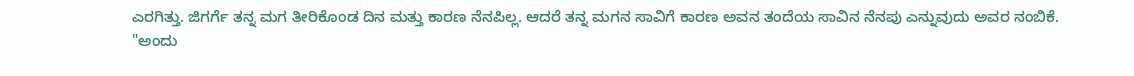ಎರಗಿತ್ತು. ಜಿಗರ್ಗೆ ತನ್ನ ಮಗ ತೀರಿಕೊಂಡ ದಿನ ಮತ್ತು ಕಾರಣ ನೆನಪಿಲ್ಲ. ಆದರೆ ತನ್ನ ಮಗನ ಸಾವಿಗೆ ಕಾರಣ ಅವನ ತಂದೆಯ ಸಾವಿನ ನೆನಪು ಎನ್ನುವುದು ಅವರ ನಂಬಿಕೆ.
"ಅಂದು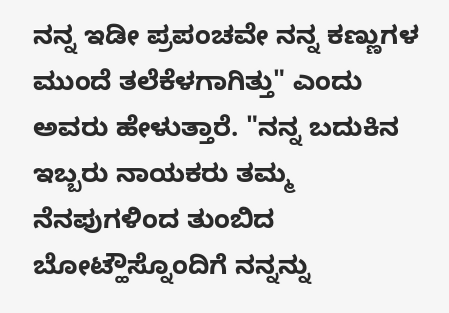ನನ್ನ ಇಡೀ ಪ್ರಪಂಚವೇ ನನ್ನ ಕಣ್ಣುಗಳ ಮುಂದೆ ತಲೆಕೆಳಗಾಗಿತ್ತು" ಎಂದು ಅವರು ಹೇಳುತ್ತಾರೆ. "ನನ್ನ ಬದುಕಿನ ಇಬ್ಬರು ನಾಯಕರು ತಮ್ಮ ನೆನಪುಗಳಿಂದ ತುಂಬಿದ ಬೋಟ್ಹೌಸ್ನೊಂದಿಗೆ ನನ್ನನ್ನು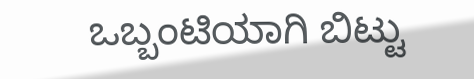ಒಬ್ಬಂಟಿಯಾಗಿ ಬಿಟ್ಟು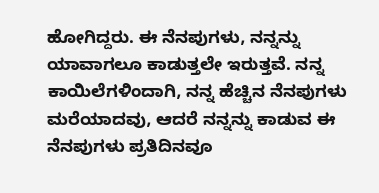ಹೋಗಿದ್ದರು. ಈ ನೆನಪುಗಳು, ನನ್ನನ್ನು ಯಾವಾಗಲೂ ಕಾಡುತ್ತಲೇ ಇರುತ್ತವೆ. ನನ್ನ ಕಾಯಿಲೆಗಳಿಂದಾಗಿ, ನನ್ನ ಹೆಚ್ಚಿನ ನೆನಪುಗಳು ಮರೆಯಾದವು, ಆದರೆ ನನ್ನನ್ನು ಕಾಡುವ ಈ ನೆನಪುಗಳು ಪ್ರತಿದಿನವೂ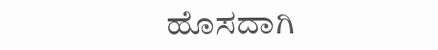ಹೊಸದಾಗಿ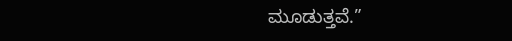ಮೂಡುತ್ತವೆ.”